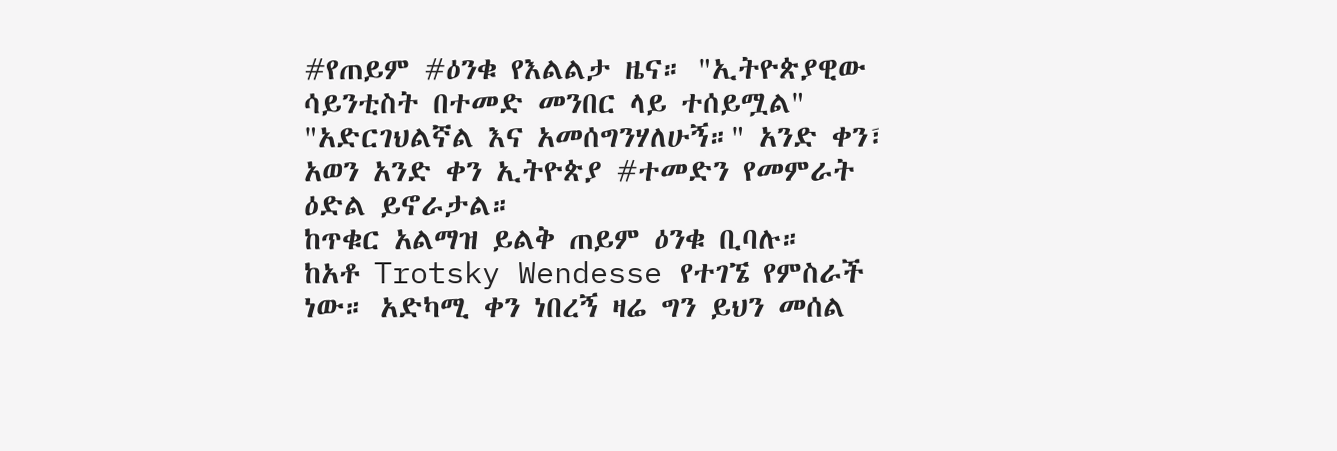#የጠይም #ዕንቁ የእልልታ ዜና። "ኢትዮጵያዊው ሳይንቲስት በተመድ መንበር ላይ ተሰይሟል"
"አድርገህልኛል እና አመሰግንሃለሁኝ።" አንድ ቀን፣ አወን አንድ ቀን ኢትዮጵያ #ተመድን የመምራት ዕድል ይኖራታል።
ከጥቁር አልማዝ ይልቅ ጠይም ዕንቁ ቢባሉ።
ከአቶ Trotsky Wendesse የተገኜ የምስራች ነው። አድካሚ ቀን ነበረኝ ዛሬ ግን ይህን መሰል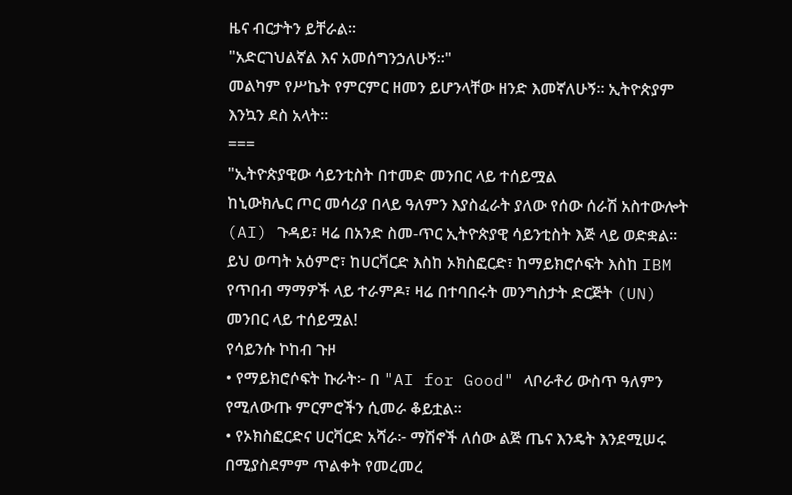ዜና ብርታትን ይቸራል።
"አድርገህልኛል እና አመሰግንኃለሁኝ።"
መልካም የሥኬት የምርምር ዘመን ይሆንላቸው ዘንድ እመኛለሁኝ። ኢትዮጵያም እንኳን ደስ አላት።
===
"ኢትዮጵያዊው ሳይንቲስት በተመድ መንበር ላይ ተሰይሟል
ከኒውክሌር ጦር መሳሪያ በላይ ዓለምን እያስፈራት ያለው የሰው ሰራሽ አስተውሎት (AI) ጉዳይ፣ ዛሬ በአንድ ስመ-ጥር ኢትዮጵያዊ ሳይንቲስት እጅ ላይ ወድቋል። ይህ ወጣት አዕምሮ፣ ከሀርቫርድ እስከ ኦክስፎርድ፣ ከማይክሮሶፍት እስከ IBM የጥበብ ማማዎች ላይ ተራምዶ፣ ዛሬ በተባበሩት መንግስታት ድርጅት (UN) መንበር ላይ ተሰይሟል!
የሳይንሱ ኮከብ ጉዞ
• የማይክሮሶፍት ኩራት፦ በ "AI for Good" ላቦራቶሪ ውስጥ ዓለምን የሚለውጡ ምርምሮችን ሲመራ ቆይቷል።
• የኦክስፎርድና ሀርቫርድ አሻራ፦ ማሽኖች ለሰው ልጅ ጤና እንዴት እንደሚሠሩ በሚያስደምም ጥልቀት የመረመረ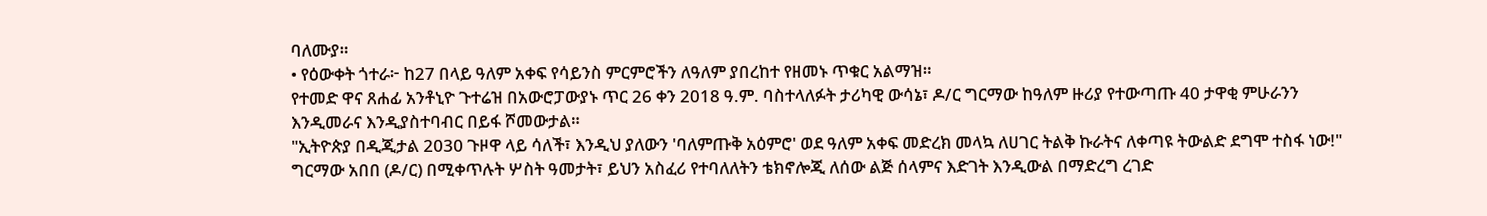ባለሙያ።
• የዕውቀት ጎተራ፦ ከ27 በላይ ዓለም አቀፍ የሳይንስ ምርምሮችን ለዓለም ያበረከተ የዘመኑ ጥቁር አልማዝ።
የተመድ ዋና ጸሐፊ አንቶኒዮ ጉተሬዝ በአውሮፓውያኑ ጥር 26 ቀን 2018 ዓ.ም. ባስተላለፉት ታሪካዊ ውሳኔ፣ ዶ/ር ግርማው ከዓለም ዙሪያ የተውጣጡ 40 ታዋቂ ምሁራንን እንዲመራና እንዲያስተባብር በይፋ ሾመውታል።
"ኢትዮጵያ በዲጂታል 2030 ጉዞዋ ላይ ሳለች፣ እንዲህ ያለውን 'ባለምጡቅ አዕምሮ' ወደ ዓለም አቀፍ መድረክ መላኳ ለሀገር ትልቅ ኩራትና ለቀጣዩ ትውልድ ደግሞ ተስፋ ነው!"
ግርማው አበበ (ዶ/ር) በሚቀጥሉት ሦስት ዓመታት፣ ይህን አስፈሪ የተባለለትን ቴክኖሎጂ ለሰው ልጅ ሰላምና እድገት እንዲውል በማድረግ ረገድ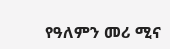የዓለምን መሪ ሚና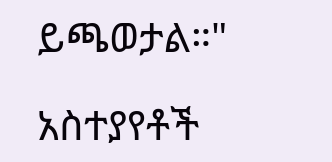ይጫወታል።"

አስተያየቶች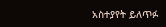አስተያየት ይለጥፉ